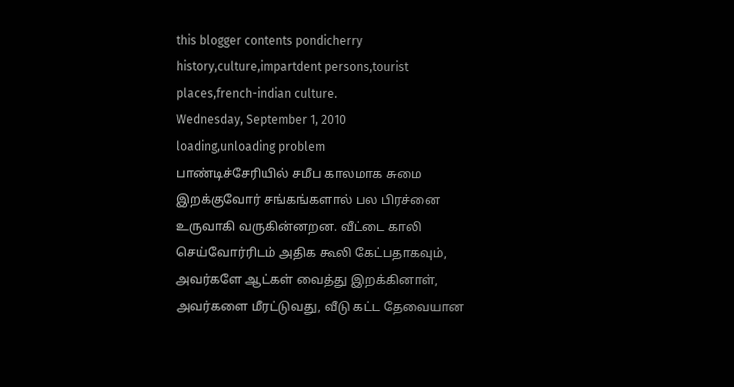this blogger contents pondicherry history,culture,impartdent persons,tourist places,french-indian culture.
Wednesday, September 1, 2010
loading,unloading problem
பாண்டிச்சேரியில் சமீப காலமாக சுமை இறக்குவோர் சங்கங்களால் பல பிரச்னை உருவாகி வருகின்னறன. வீட்டை காலி செய்வோர்ரிடம் அதிக கூலி கேட்பதாகவும், அவர்களே ஆட்கள் வைத்து இறக்கினாள், அவர்களை மீரட்டுவது, வீடு கட்ட தேவையான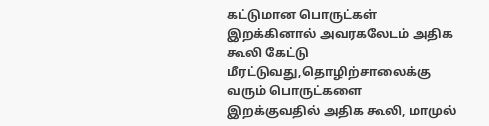கட்டுமான பொருட்கள் இறக்கினால் அவரகலேடம் அதிக கூலி கேட்டு மீரட்டுவது,தொழிற்சாலைக்கு வரும் பொருட்களை இறக்குவதில் அதிக கூலி, மாமுல்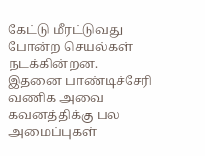கேட்டு மீரட்டுவது போன்ற செயல்கள் நடக்கின்றன. இதனை பாண்டிச்சேரி வணிக அவை கவனத்திக்கு பல அமைப்புகள்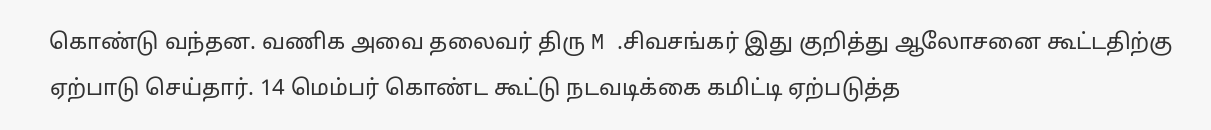கொண்டு வந்தன. வணிக அவை தலைவர் திரு M .சிவசங்கர் இது குறித்து ஆலோசனை கூட்டதிற்கு ஏற்பாடு செய்தார். 14 மெம்பர் கொண்ட கூட்டு நடவடிக்கை கமிட்டி ஏற்படுத்த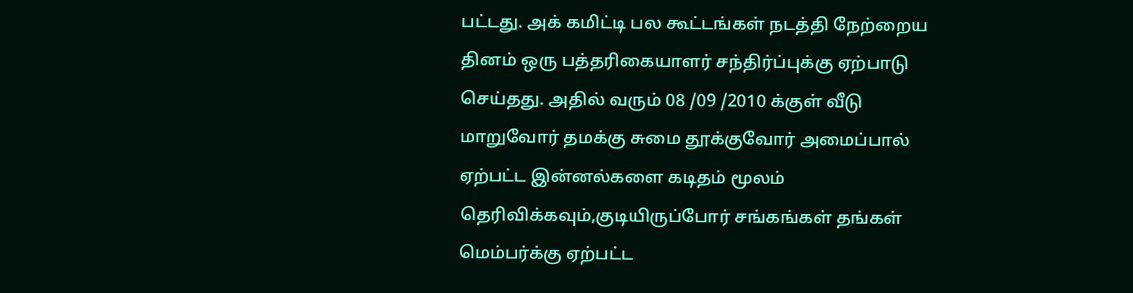பட்டது. அக் கமிட்டி பல கூட்டங்கள் நடத்தி நேற்றைய தினம் ஒரு பத்தரிகையாளர் சந்திர்ப்புக்கு ஏற்பாடு செய்தது. அதில் வரும் 08 /09 /2010 க்குள் வீடு மாறுவோர் தமக்கு சுமை தூக்குவோர் அமைப்பால் ஏற்பட்ட இன்னல்களை கடிதம் மூலம் தெரிவிக்கவும்,குடியிருப்போர் சங்கங்கள் தங்கள் மெம்பர்க்கு ஏற்பட்ட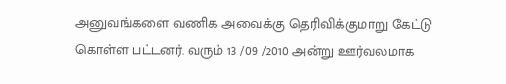அனுவங்களை வணிக அவைக்கு தெரிவிக்குமாறு கேட்டு கொள்ள பட்டனர். வரும் 13 /09 /2010 அன்று ஊர்வலமாக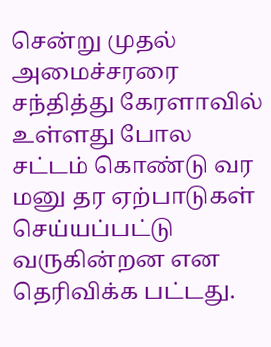சென்று முதல் அமைச்சரரை சந்தித்து கேரளாவில் உள்ளது போல சட்டம் கொண்டு வர மனு தர ஏற்பாடுகள் செய்யப்பட்டு வருகின்றன என தெரிவிக்க பட்டது.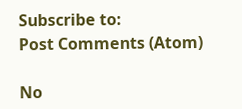Subscribe to:
Post Comments (Atom)

No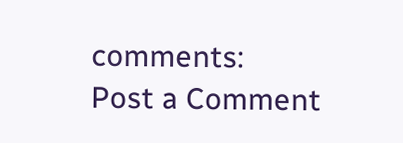comments:
Post a Comment